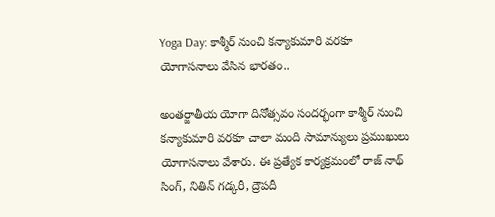Yoga Day: కాశ్మీర్ నుంచి కన్యాకుమారి వరకూ యోగాసనాలు వేసిన భారతం..

అంతర్జాతీయ యోగా దినోత్సవం సందర్భంగా కాశ్మీర్ నుంచి కన్యాకుమారి వరకూ చాలా మంది సామాన్యులు ప్రముఖులు యోగాసనాలు వేశారు. ఈ ప్రత్యేక కార్యక్రమంలో రాజ్ నాథ్ సింగ్, నితిన్ గడ్కరీ, ద్రౌపదీ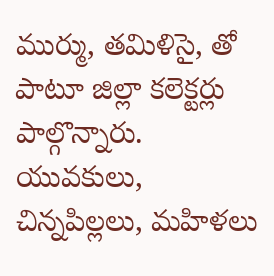ముర్ము, తమిళిసై, తో పాటూ జిల్లా కలెక్టర్లు పాల్గొన్నారు. యువకులు, చిన్నపిల్లలు, మహిళలు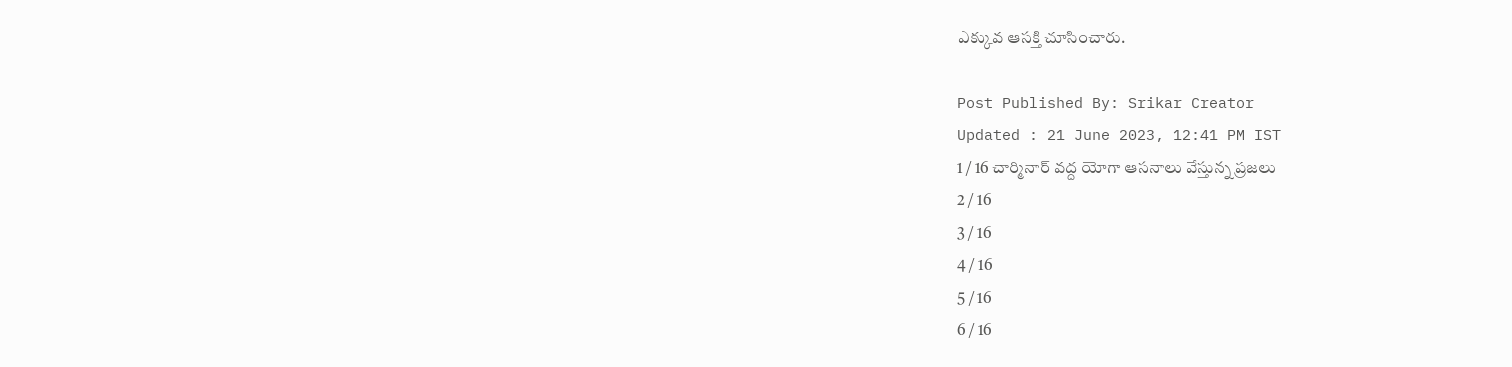ఎక్కువ ఆసక్తి చూసించారు.

Post Published By: Srikar Creator
Updated : 21 June 2023, 12:41 PM IST
1 / 16 చార్మినార్ వద్ద యోగా ఆసనాలు వేస్తున్న ప్రజలు
2 / 16
3 / 16
4 / 16
5 / 16
6 / 16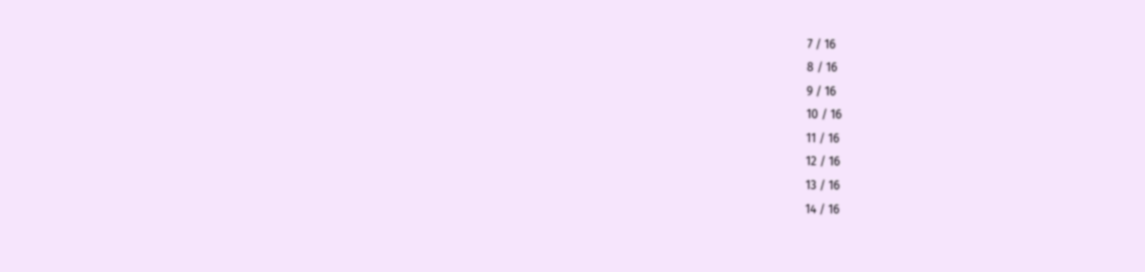7 / 16
8 / 16
9 / 16
10 / 16
11 / 16
12 / 16
13 / 16
14 / 16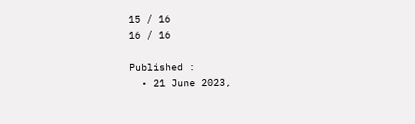15 / 16
16 / 16

Published :
  • 21 June 2023,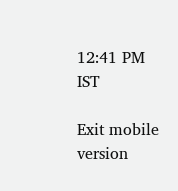12:41 PM IST

Exit mobile version